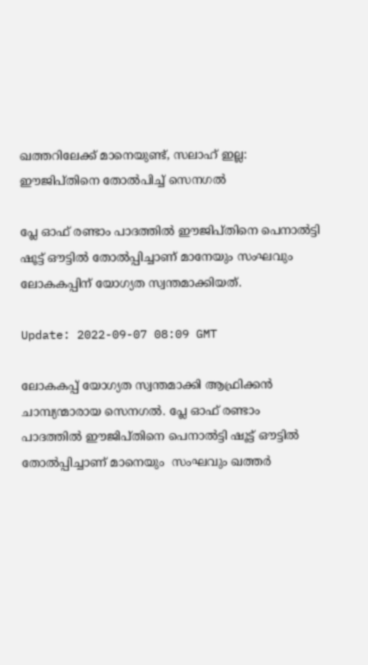ഖത്തറിലേക്ക് മാനെയുണ്ട്, സലാഹ് ഇല്ല: ഈജിപ്തിനെ തോൽപിച്ച് സെനഗൽ

പ്ലേ ഓഫ് രണ്ടാം പാദത്തിൽ ഈജിപ്തിനെ പെനാൽട്ടി ഷൂട്ട് ഔട്ടിൽ തോൽപ്പിച്ചാണ് മാനേയും സംഘവും ലോകകപ്പിന് യോഗ്യത സ്വന്തമാക്കിയത്.

Update: 2022-09-07 08:09 GMT

ലോകകപ്പ് യോഗ്യത സ്വന്തമാക്കി ആഫ്രിക്കൻ ചാമ്പ്യന്മാരായ സെനഗൽ. പ്ലേ ഓഫ് രണ്ടാം പാദത്തിൽ ഈജിപ്തിനെ പെനാൽട്ടി ഷൂട്ട് ഔട്ടിൽ തോൽപ്പിച്ചാണ് മാനെയും  സംഘവും ഖത്തര്‍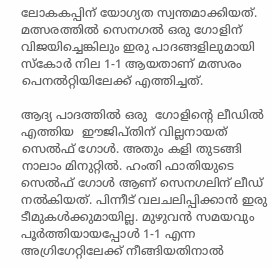ലോകകപ്പിന് യോഗ്യത സ്വന്തമാക്കിയത്. മത്സരത്തില്‍ സെനഗല്‍ ഒരു ഗോളിന് വിജയിച്ചെങ്കിലും ഇരു പാദങ്ങളിലുമായി സ്‌കോര്‍ നില 1-1 ആയതാണ്‌ മത്സരം പെനല്‍റ്റിയിലേക്ക് എത്തിച്ചത്.

ആദ്യ പാദത്തിൽ ഒരു  ഗോളിന്റെ ലീഡില്‍ എത്തിയ  ഈജിപ്തിന് വില്ലനായത് സെല്‍ഫ് ഗോള്‍. അതും കളി തുടങ്ങി നാലാം മിനുറ്റില്‍. ഹംതി ഫാതിയുടെ സെൽഫ് ഗോൾ ആണ് സെനഗലിന് ലീഡ് നല്‍കിയത്. പിന്നീട് വലചലിപ്പിക്കാന്‍ ഇരു ടീമുകള്‍ക്കുമായില്ല. മുഴുവന്‍ സമയവും പൂര്‍ത്തിയായപ്പോള്‍ 1-1 എന്ന അഗ്രിഗേറ്റിലേക്ക് നീങ്ങിയതിനാല്‍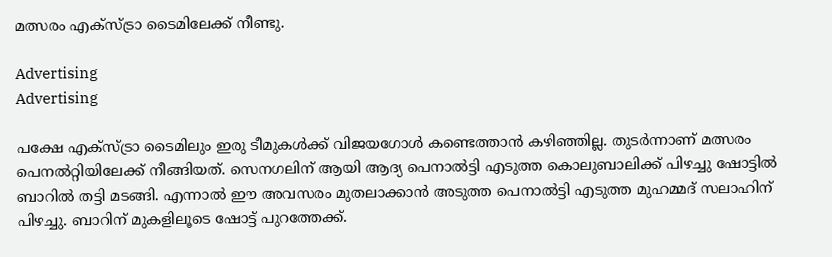മത്സരം എക്‌സ്ട്രാ ടൈമിലേക്ക് നീണ്ടു.

Advertising
Advertising

പക്ഷേ എക്‌സ്ട്രാ ടൈമിലും ഇരു ടീമുകള്‍ക്ക് വിജയഗോള്‍ കണ്ടെത്താന്‍ കഴിഞ്ഞില്ല. തുടര്‍ന്നാണ് മത്സരം പെനല്‍റ്റിയിലേക്ക് നീങ്ങിയത്. സെനഗലിന് ആയി ആദ്യ പെനാൽട്ടി എടുത്ത കൊലുബാലിക്ക് പിഴച്ചു ഷോട്ടിൽ ബാറിൽ തട്ടി മടങ്ങി. എന്നാൽ ഈ അവസരം മുതലാക്കാൻ അടുത്ത പെനാൽട്ടി എടുത്ത മുഹമ്മദ് സലാഹിന് പിഴച്ചു. ബാറിന് മുകളിലൂടെ ഷോട്ട് പുറത്തേക്ക്.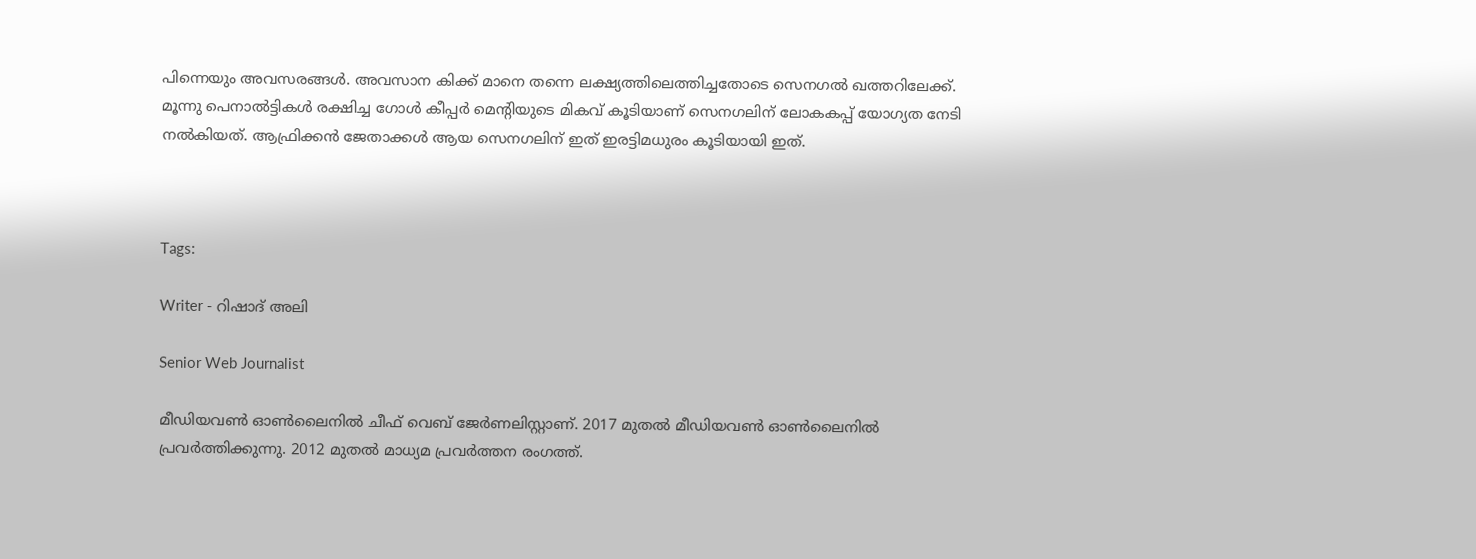പിന്നെയും അവസരങ്ങള്‍. അവസാന കിക്ക് മാനെ തന്നെ ലക്ഷ്യത്തിലെത്തിച്ചതോടെ സെനഗല്‍ ഖത്തറിലേക്ക്. മൂന്നു പെനാൽട്ടികൾ രക്ഷിച്ച ഗോൾ കീപ്പർ മെന്റിയുടെ മികവ് കൂടിയാണ് സെനഗലിന് ലോകകപ്പ് യോഗ്യത നേടി നൽകിയത്. ആഫ്രിക്കൻ ജേതാക്കൾ ആയ സെനഗലിന് ഇത് ഇരട്ടിമധുരം കൂടിയായി ഇത്.



Tags:

Writer - റിഷാദ് അലി

Senior Web Journalist

മീഡിയവൺ ഓൺലൈനിൽ ചീഫ് വെബ് ജേർണലിസ്റ്റാണ്. 2017 മുതൽ മീഡിയവൺ ഓൺലൈനിൽ പ്രവർത്തിക്കുന്നു. 2012 മുതൽ മാധ്യമ പ്രവർത്തന രംഗത്ത്.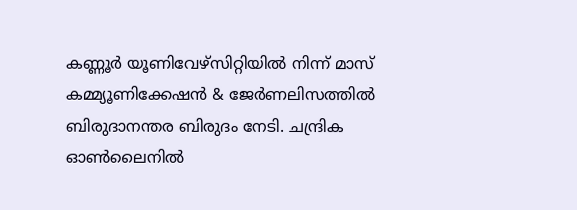കണ്ണൂര്‍ യൂണിവേഴ്‌സിറ്റിയിൽ നിന്ന് മാസ് കമ്മ്യൂണിക്കേഷന്‍ & ജേര്‍ണലിസത്തില്‍ ബിരുദാനന്തര ബിരുദം നേടി. ചന്ദ്രിക ഓണ്‍ലൈനില്‍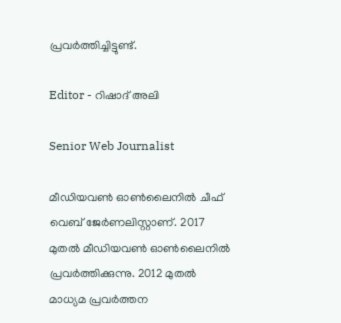പ്രവര്‍ത്തിച്ചിട്ടുണ്ട്.

Editor - റിഷാദ് അലി

Senior Web Journalist

മീഡിയവൺ ഓൺലൈനിൽ ചീഫ് വെബ് ജേർണലിസ്റ്റാണ്. 2017 മുതൽ മീഡിയവൺ ഓൺലൈനിൽ പ്രവർത്തിക്കുന്നു. 2012 മുതൽ മാധ്യമ പ്രവർത്തന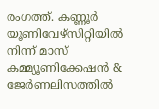രംഗത്ത്. കണ്ണൂര്‍ യൂണിവേഴ്‌സിറ്റിയിൽ നിന്ന് മാസ് കമ്മ്യൂണിക്കേഷന്‍ & ജേര്‍ണലിസത്തില്‍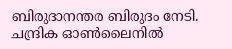ബിരുദാനന്തര ബിരുദം നേടി. ചന്ദ്രിക ഓണ്‍ലൈനില്‍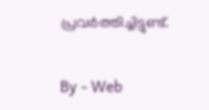പ്രവര്‍ത്തിച്ചിട്ടുണ്ട്.

By - Web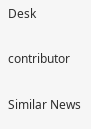Desk

contributor

Similar News